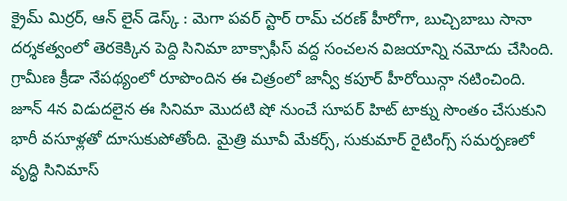క్రైమ్ మిర్రర్, ఆన్ లైన్ డెస్క్ : మెగా పవర్ స్టార్ రామ్ చరణ్ హీరోగా, బుచ్చిబాబు సానా దర్శకత్వంలో తెరకెక్కిన పెద్ది సినిమా బాక్సాఫీస్ వద్ద సంచలన విజయాన్ని నమోదు చేసింది. గ్రామీణ క్రీడా నేపథ్యంలో రూపొందిన ఈ చిత్రంలో జాన్వీ కపూర్ హీరోయిన్గా నటించింది. జూన్ 4న విడుదలైన ఈ సినిమా మొదటి షో నుంచే సూపర్ హిట్ టాక్ను సొంతం చేసుకుని భారీ వసూళ్లతో దూసుకుపోతోంది. మైత్రి మూవీ మేకర్స్, సుకుమార్ రైటింగ్స్ సమర్పణలో వృద్ధి సినిమాస్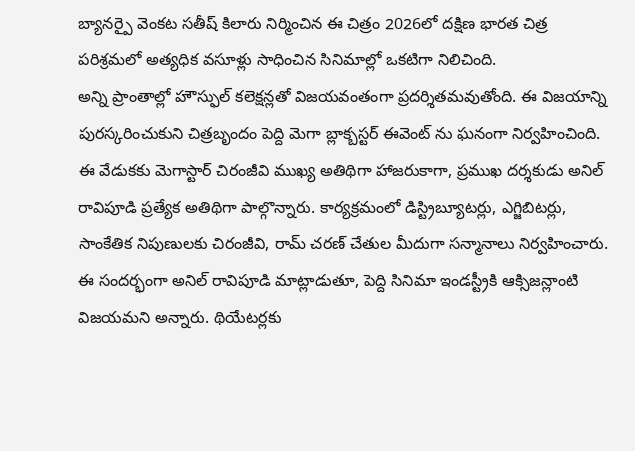బ్యానర్పై వెంకట సతీష్ కిలారు నిర్మించిన ఈ చిత్రం 2026లో దక్షిణ భారత చిత్ర పరిశ్రమలో అత్యధిక వసూళ్లు సాధించిన సినిమాల్లో ఒకటిగా నిలిచింది.
అన్ని ప్రాంతాల్లో హౌస్ఫుల్ కలెక్షన్లతో విజయవంతంగా ప్రదర్శితమవుతోంది. ఈ విజయాన్ని పురస్కరించుకుని చిత్రబృందం పెద్ది మెగా బ్లాక్బస్టర్ ఈవెంట్ ను ఘనంగా నిర్వహించింది. ఈ వేడుకకు మెగాస్టార్ చిరంజీవి ముఖ్య అతిథిగా హాజరుకాగా, ప్రముఖ దర్శకుడు అనిల్ రావిపూడి ప్రత్యేక అతిథిగా పాల్గొన్నారు. కార్యక్రమంలో డిస్ట్రిబ్యూటర్లు, ఎగ్జిబిటర్లు, సాంకేతిక నిపుణులకు చిరంజీవి, రామ్ చరణ్ చేతుల మీదుగా సన్మానాలు నిర్వహించారు. ఈ సందర్భంగా అనిల్ రావిపూడి మాట్లాడుతూ, పెద్ది సినిమా ఇండస్ట్రీకి ఆక్సిజన్లాంటి విజయమని అన్నారు. థియేటర్లకు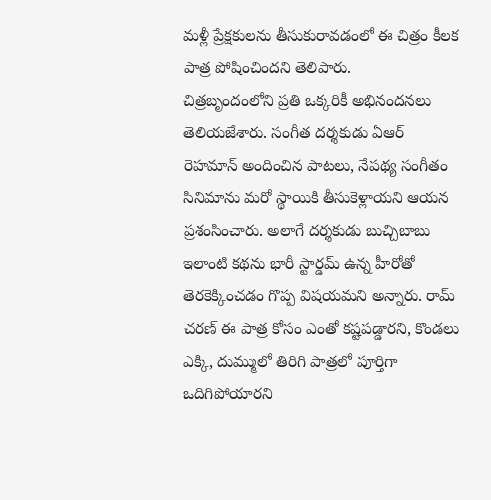మళ్లీ ప్రేక్షకులను తీసుకురావడంలో ఈ చిత్రం కీలక పాత్ర పోషించిందని తెలిపారు.
చిత్రబృందంలోని ప్రతి ఒక్కరికీ అభినందనలు తెలియజేశారు. సంగీత దర్శకుడు ఏఆర్ రెహమాన్ అందించిన పాటలు, నేపథ్య సంగీతం సినిమాను మరో స్థాయికి తీసుకెళ్లాయని ఆయన ప్రశంసించారు. అలాగే దర్శకుడు బుచ్చిబాబు ఇలాంటి కథను భారీ స్టార్డమ్ ఉన్న హీరోతో తెరకెక్కించడం గొప్ప విషయమని అన్నారు. రామ్ చరణ్ ఈ పాత్ర కోసం ఎంతో కష్టపడ్డారని, కొండలు ఎక్కి, దుమ్ములో తిరిగి పాత్రలో పూర్తిగా ఒదిగిపోయారని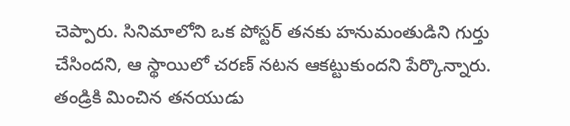చెప్పారు. సినిమాలోని ఒక పోస్టర్ తనకు హనుమంతుడిని గుర్తు చేసిందని, ఆ స్థాయిలో చరణ్ నటన ఆకట్టుకుందని పేర్కొన్నారు. తండ్రికి మించిన తనయుడు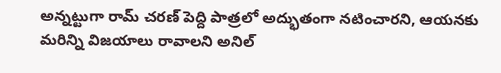అన్నట్టుగా రామ్ చరణ్ పెద్ది పాత్రలో అద్భుతంగా నటించారని, ఆయనకు మరిన్ని విజయాలు రావాలని అనిల్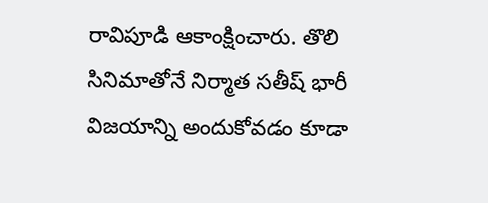రావిపూడి ఆకాంక్షించారు. తొలి సినిమాతోనే నిర్మాత సతీష్ భారీ విజయాన్ని అందుకోవడం కూడా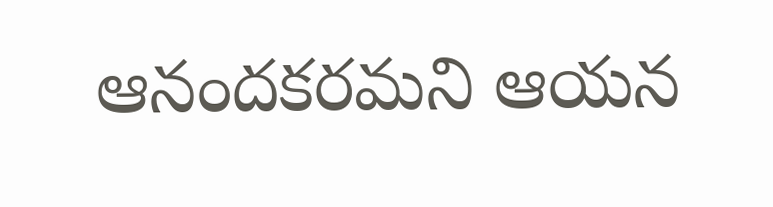ఆనందకరమని ఆయన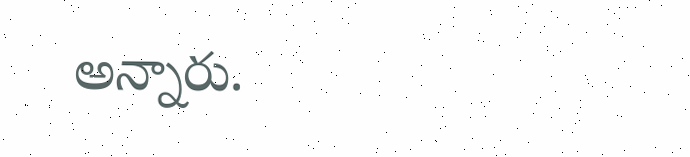అన్నారు.